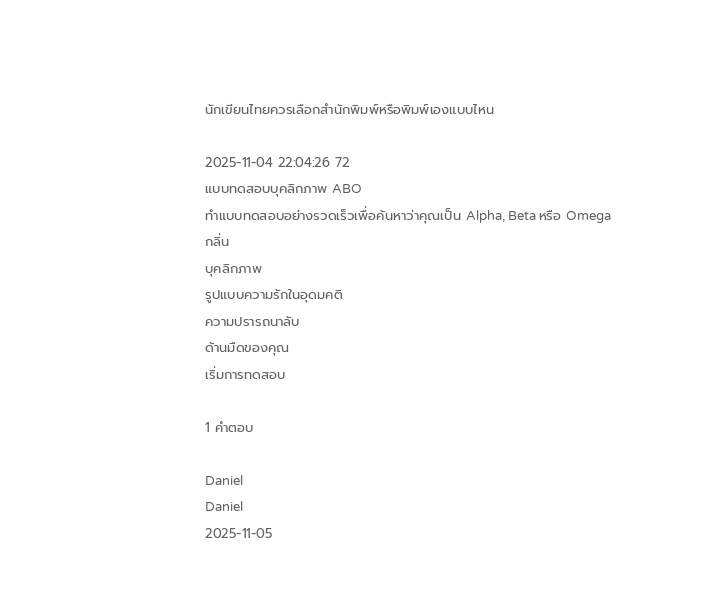นักเขียนไทยควรเลือกสำนักพิมพ์หรือพิมพ์เองแบบไหน

2025-11-04 22:04:26 72
แบบทดสอบบุคลิกภาพ ABO
ทำแบบทดสอบอย่างรวดเร็วเพื่อค้นหาว่าคุณเป็น Alpha, Beta หรือ Omega
กลิ่น
บุคลิกภาพ
รูปแบบความรักในอุดมคติ
ความปรารถนาลับ
ด้านมืดของคุณ
เริ่มการทดสอบ

1 คำตอบ

Daniel
Daniel
2025-11-05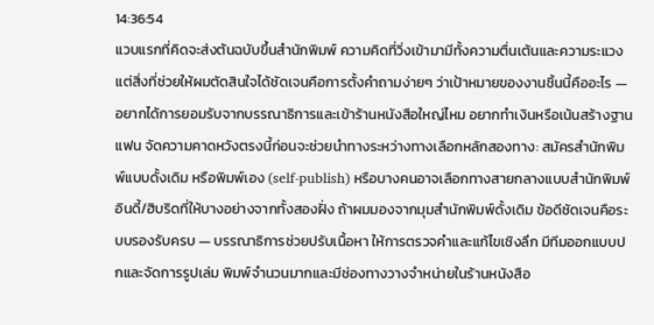14:36:54
แวบแรกที่คิดจะส่งต้นฉบับขึ้นสำนักพิมพ์ ความคิดที่วิ่งเข้ามามีทั้งความตื่นเต้นและความระแวง แต่สิ่งที่ช่วยให้ผมตัดสินใจได้ชัดเจนคือการตั้งคำถามง่ายๆ ว่าเป้าหมายของงานชิ้นนี้คืออะไร — อยากได้การยอมรับจากบรรณาธิการและเข้าร้านหนังสือใหญ่ไหม อยากทำเงินหรือเน้นสร้างฐานแฟน จัดความคาดหวังตรงนี้ก่อนจะช่วยนำทางระหว่างทางเลือกหลักสองทาง: สมัครสำนักพิมพ์แบบดั้งเดิม หรือพิมพ์เอง (self-publish) หรือบางคนอาจเลือกทางสายกลางแบบสำนักพิมพ์อินดี้/ฮิบริดที่ให้บางอย่างจากทั้งสองฝั่ง ถ้าผมมองจากมุมสำนักพิมพ์ดั้งเดิม ข้อดีชัดเจนคือระบบรองรับครบ — บรรณาธิการช่วยปรับเนื้อหา ให้การตรวจคำและแก้ไขเชิงลึก มีทีมออกแบบปกและจัดการรูปเล่ม พิมพ์จำนวนมากและมีช่องทางวางจำหน่ายในร้านหนังสือ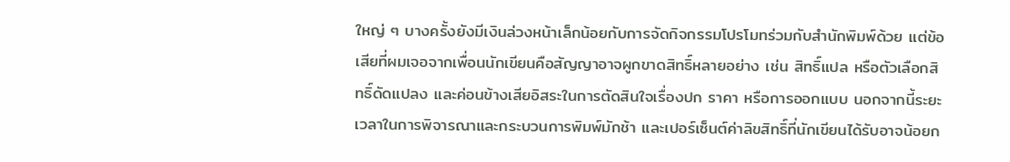ใหญ่ ๆ บางครั้งยังมีเงินล่วงหน้าเล็กน้อยกับการจัดกิจกรรมโปรโมทร่วมกับสำนักพิมพ์ด้วย แต่ข้อเสียที่ผมเจอจากเพื่อนนักเขียนคือสัญญาอาจผูกขาดสิทธิ์หลายอย่าง เช่น สิทธิ์แปล หรือตัวเลือกสิทธิ์ดัดแปลง และค่อนข้างเสียอิสระในการตัดสินใจเรื่องปก ราคา หรือการออกแบบ นอกจากนี้ระยะเวลาในการพิจารณาและกระบวนการพิมพ์มักช้า และเปอร์เซ็นต์ค่าลิขสิทธิ์ที่นักเขียนได้รับอาจน้อยก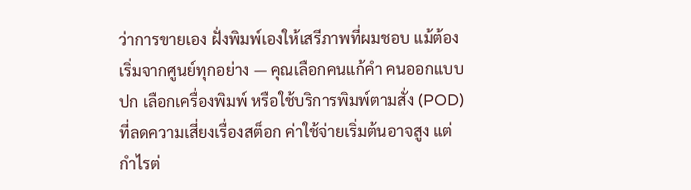ว่าการขายเอง ฝั่งพิมพ์เองให้เสรีภาพที่ผมชอบ แม้ต้องเริ่มจากศูนย์ทุกอย่าง — คุณเลือกคนแก้คำ คนออกแบบปก เลือกเครื่องพิมพ์ หรือใช้บริการพิมพ์ตามสั่ง (POD) ที่ลดความเสี่ยงเรื่องสต็อก ค่าใช้จ่ายเริ่มต้นอาจสูง แต่กำไรต่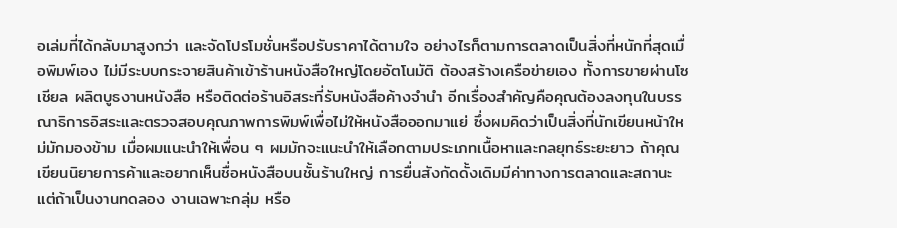อเล่มที่ได้กลับมาสูงกว่า และจัดโปรโมชั่นหรือปรับราคาได้ตามใจ อย่างไรก็ตามการตลาดเป็นสิ่งที่หนักที่สุดเมื่อพิมพ์เอง ไม่มีระบบกระจายสินค้าเข้าร้านหนังสือใหญ่โดยอัตโนมัติ ต้องสร้างเครือข่ายเอง ทั้งการขายผ่านโซเชียล ผลิตบูธงานหนังสือ หรือติดต่อร้านอิสระที่รับหนังสือค้างจำนำ อีกเรื่องสำคัญคือคุณต้องลงทุนในบรรณาธิการอิสระและตรวจสอบคุณภาพการพิมพ์เพื่อไม่ให้หนังสือออกมาแย่ ซึ่งผมคิดว่าเป็นสิ่งที่นักเขียนหน้าใหม่มักมองข้าม เมื่อผมแนะนำให้เพื่อน ๆ ผมมักจะแนะนำให้เลือกตามประเภทเนื้อหาและกลยุทธ์ระยะยาว ถ้าคุณเขียนนิยายการค้าและอยากเห็นชื่อหนังสือบนชั้นร้านใหญ่ การยื่นสังกัดดั้งเดิมมีค่าทางการตลาดและสถานะ แต่ถ้าเป็นงานทดลอง งานเฉพาะกลุ่ม หรือ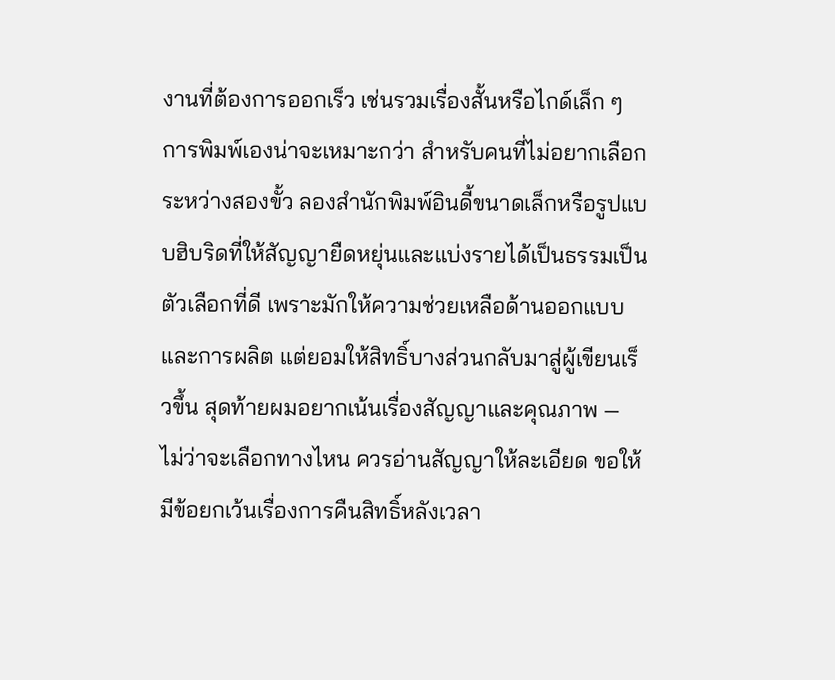งานที่ต้องการออกเร็ว เช่นรวมเรื่องสั้นหรือไกด์เล็ก ๆ การพิมพ์เองน่าจะเหมาะกว่า สำหรับคนที่ไม่อยากเลือกระหว่างสองขั้ว ลองสำนักพิมพ์อินดี้ขนาดเล็กหรือรูปแบบฮิบริดที่ให้สัญญายืดหยุ่นและแบ่งรายได้เป็นธรรมเป็นตัวเลือกที่ดี เพราะมักให้ความช่วยเหลือด้านออกแบบและการผลิต แต่ยอมให้สิทธิ์บางส่วนกลับมาสู่ผู้เขียนเร็วขึ้น สุดท้ายผมอยากเน้นเรื่องสัญญาและคุณภาพ — ไม่ว่าจะเลือกทางไหน ควรอ่านสัญญาให้ละเอียด ขอให้มีข้อยกเว้นเรื่องการคืนสิทธิ์หลังเวลา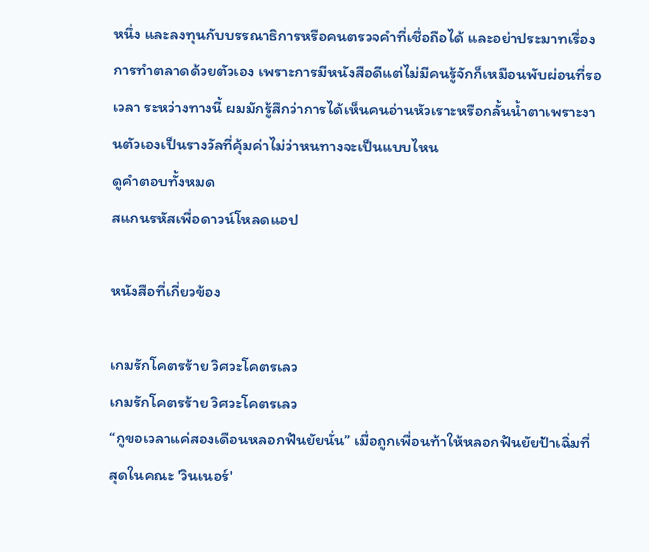หนึ่ง และลงทุนกับบรรณาธิการหรือคนตรวจคำที่เชื่อถือได้ และอย่าประมาทเรื่องการทำตลาดด้วยตัวเอง เพราะการมีหนังสือดีแต่ไม่มีคนรู้จักก็เหมือนพับผ่อนที่รอเวลา ระหว่างทางนี้ ผมมักรู้สึกว่าการได้เห็นคนอ่านหัวเราะหรือกลั้นน้ำตาเพราะงานตัวเองเป็นรางวัลที่คุ้มค่าไม่ว่าหนทางจะเป็นแบบไหน
ดูคำตอบทั้งหมด
สแกนรหัสเพื่อดาวน์โหลดแอป

หนังสือที่เกี่ยวข้อง

เกมรักโคตรร้าย วิศวะโคตรเลว
เกมรักโคตรร้าย วิศวะโคตรเลว
“กูขอเวลาแค่สองเดือนหลอกฟันยัยนั่น” เมื่อถูกเพื่อนท้าให้หลอกฟันยัยป้าเฉิ่มที่สุดในคณะ 'วินเนอร์'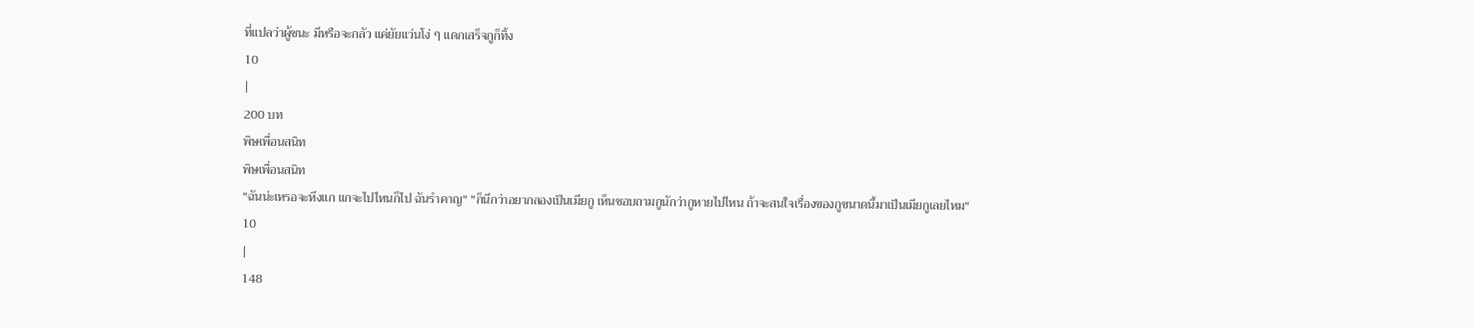ที่แปลว่าผู้ชนะ มีหรือจะกลัว แค่ยัยแว่นโง่ ๆ แดกเสร็จกูก็ทิ้ง
10
|
200 บท
พิษเพื่อนสนิท
พิษเพื่อนสนิท
"ฉันน่ะเหรอจะหึงแก แกจะไปไหนก็ไป ฉันรำคาญ" "ก็นึกว่าอยากลองเป็นเมียกู เห็นชอบถามกูนักว่ากูหายไปไหน ถ้าจะสนใจเรื่องของกูขนาดนี้มาเป็นเมียกูเลยไหม"
10
|
148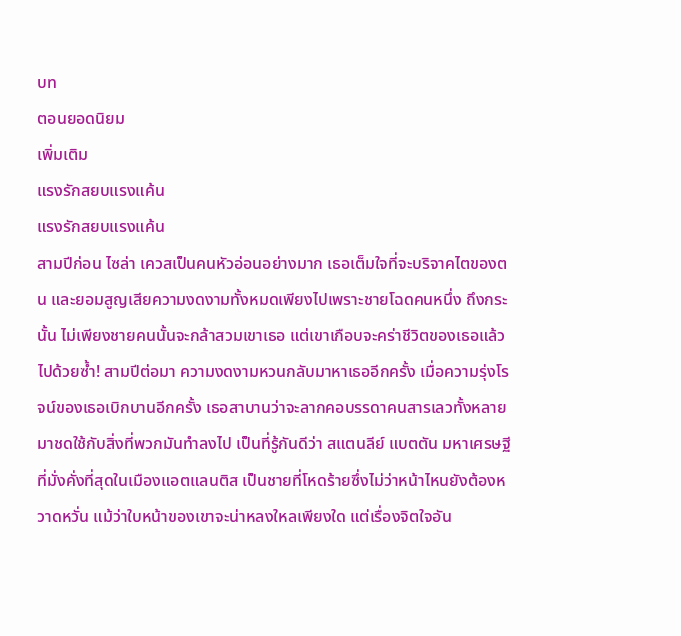บท
ตอนยอดนิยม
เพิ่มเติม
แรงรักสยบแรงแค้น
แรงรักสยบแรงแค้น
สามปีก่อน ไซล่า เควสเป็นคนหัวอ่อนอย่างมาก เธอเต็มใจที่จะบริจาคไตของตน และยอมสูญเสียความงดงามทั้งหมดเพียงไปเพราะชายโฉดคนหนึ่ง ถึงกระนั้น ไม่เพียงชายคนนั้นจะกล้าสวมเขาเธอ แต่เขาเกือบจะคร่าชีวิตของเธอแล้วไปด้วยซ้ำ! สามปีต่อมา ความงดงามหวนกลับมาหาเธออีกครั้ง เมื่อความรุ่งโรจน์ของเธอเบิกบานอีกครั้ง เธอสาบานว่าจะลากคอบรรดาคนสารเลวทั้งหลายมาชดใช้กับสิ่งที่พวกมันทำลงไป เป็นที่รู้กันดีว่า สแตนลีย์ แบตตัน มหาเศรษฐีที่มั่งคั่งที่สุดในเมืองแอตแลนติส เป็นชายที่โหดร้ายซึ่งไม่ว่าหน้าไหนยังต้องหวาดหวั่น แม้ว่าใบหน้าของเขาจะน่าหลงใหลเพียงใด แต่เรื่องจิตใจอัน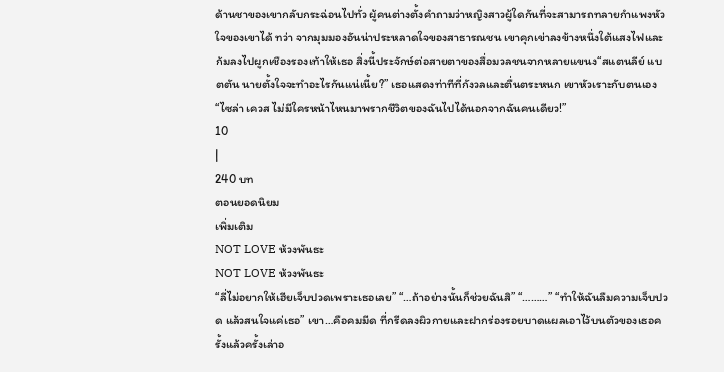ด้านชาของเขากลับกระฉ่อนไปทั่ว ผู้คนต่างตั้งคำถามว่าหญิงสาวผู้ใดกันที่จะสามารถทลายกำแพงหัวใจของเขาได้ ทว่า จากมุมมองอันน่าประหลาดใจของสาธารณชน เขาคุกเข่าลงข้างหนึ่งใต้แสงไฟและก้มลงไปผูกเชืองรองเท้าให้เธอ สิ่งนี้ประจักษ์ต่อสายตาของสื่อมวลชนจากหลายแขนง“สแตนลีย์ แบตตัน นายตั้งใจจะทำอะไรกันแน่เนี้ย?” เธอแสดงท่าทีที่กังวลและตื่นตระหนก เขาหัวเราะกับตนเอง “ไซล่า เควส ไม่มีใครหน้าไหนมาพรากชีวิตของฉันไปได้นอกจากฉันคนเดียว!”
10
|
240 บท
ตอนยอดนิยม
เพิ่มเติม
NOT LOVE ห้วงพันธะ
NOT LOVE ห้วงพันธะ
“ลี่ไม่อยากให้เฮียเจ็บปวดเพราะเธอเลย” “…ถ้าอย่างนั้นก็ช่วยฉันสิ” “………” “ทำให้ฉันลืมความเจ็บปวด แล้วสนใจแค่เธอ” เขา…คือคมมีด ที่กรีดลงผิวกายและฝากร่องรอยบาดแผลเอาไว้บนตัวของเธอครั้งแล้วครั้งเล่าอ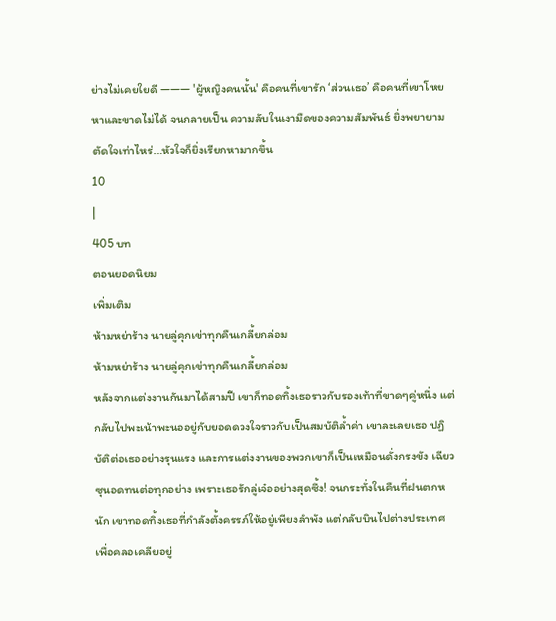ย่างไม่เคยใยดี ——— 'ผู้หญิงคนนั้น' คือคนที่เขารัก ‘ส่วนเธอ’ คือคนที่เขาโหยหาและขาดไม่ได้ จนกลายเป็น ความลับในเงามืดของความสัมพันธ์ ยิ่งพยายามตัดใจเท่าไหร่…หัวใจก็ยิ่งเรียกหามากขึ้น
10
|
405 บท
ตอนยอดนิยม
เพิ่มเติม
ห้ามหย่าร้าง นายลู่คุกเข่าทุกคืนเกลี้ยกล่อม
ห้ามหย่าร้าง นายลู่คุกเข่าทุกคืนเกลี้ยกล่อม
หลังจากแต่งงานกันมาได้สามปี เขาก็ทอดทิ้งเธอราวกับรองเท้าที่ขาดๆคู่หนึ่ง แต่กลับไปพะเน้าพะนออยู่กับยอดดวงใจราวกับเป็นสมบัติล้ำค่า เขาละเลยเธอ ปฏิบัติต่อเธออย่างรุนแรง และการแต่งงานของพวกเขาก็เป็นเหมือนดั่งกรงขัง เฉียวซุนอดทนต่อทุกอย่าง เพราะเธอรักลู่เจ๋ออย่างสุดซึ้ง! จนกระทั่งในคืนที่ฝนตกหนัก เขาทอดทิ้งเธอที่กำลังตั้งครรภ์ให้อยู่เพียงลำพัง แต่กลับบินไปต่างประเทศเพื่อคลอเคลียอยู่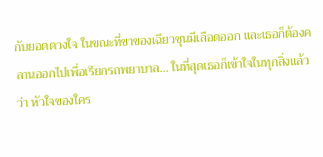กับยอดดวงใจ ในขณะที่ขาของเฉียวซุนมีเลือดออก และเธอก็ต้องคลานออกไปเพื่อเรียกรถพยาบาล... ในที่สุดเธอก็เข้าใจในทุกสิ่งแล้วว่า หัวใจของใคร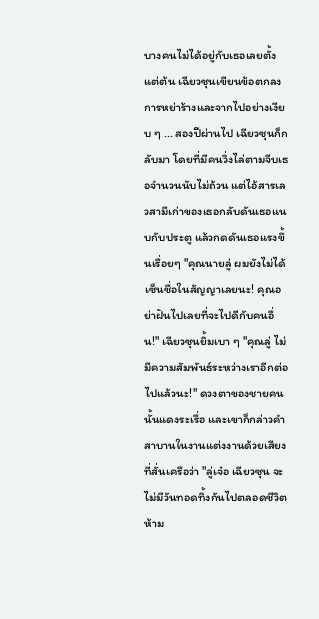บางคนไม่ได้อยู่กับเธอเลยตั้งแต่ต้น เฉียวซุนเขียนข้อตกลงการหย่าร้างและจากไปอย่างเงียบ ๆ ... สองปีผ่านไป เฉียวซุนก็กลับมา โดยที่มีคนวิ่งไล่ตามจีบเธอจำนวนนับไม่ถ้วน แต่ไอ้สารเลวสามีเก่าของเธอกลับดันเธอแนบกับประตู แล้วกดดันเธอแรงขึ้นเรื่อยๆ "คุณนายลู่ ผมยังไม่ได้เซ็นชื่อในสัญญาเลยนะ! คุณอย่าฝันไปเลยที่จะไปดีกับคนอื่น!" เฉียวซุนยิ้มเบา ๆ "คุณลู่ ไม่มีความสัมพันธ์ระหว่างเราอีกต่อไปแล้วนะ!" ดวงตาของชายคนนั้นแดงระเรื่อ และเขาก็กล่าวคำสาบานในงานแต่งงานด้วยเสียงที่สั่นเครือว่า "ลู่เจ๋อ เฉียวซุน จะไม่มีวันทอดทิ้งกันไปตลอดชีวิต ห้าม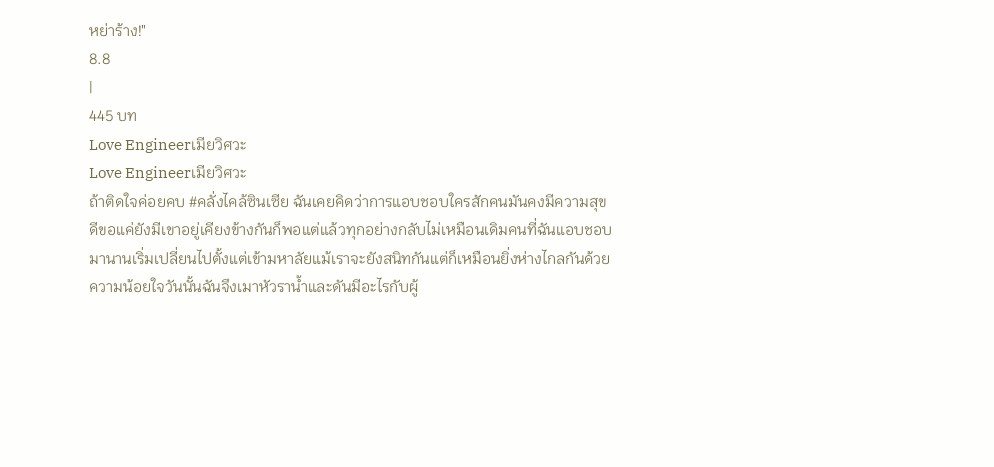หย่าร้าง!"
8.8
|
445 บท
Love Engineerเมียวิศวะ
Love Engineerเมียวิศวะ
ถ้าติดใจค่อยคบ #คลั่งไคล้ซินเซีย ฉันเคยคิดว่าการแอบชอบใครสักคนมันคงมีความสุขดีขอแค่ยังมีเขาอยู่เคียงข้างกันก็พอแต่แล้วทุกอย่างกลับไม่เหมือนเดิมคนที่ฉันแอบชอบมานานเริ่มเปลี่ยนไปตั้งแต่เข้ามหาลัยแม้เราจะยังสนิทกันแต่ก็เหมือนยิ่งห่างไกลกันด้วยความน้อยใจวันนั้นฉันจึงเมาหัวราน้ำและดันมีอะไรกับผู้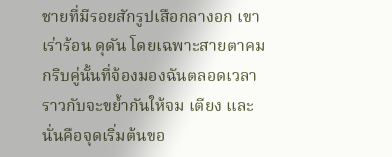ชายที่มีรอยสักรูปเสือกลางอก เขาเร่าร้อน ดุดัน โดยเฉพาะสายตาคมกริบคู่นั้นที่จ้องมองฉันตลอดเวลาราวกับจะขย้ำกันให้จม เตียง และนั่นคือจุดเริ่มต้นขอ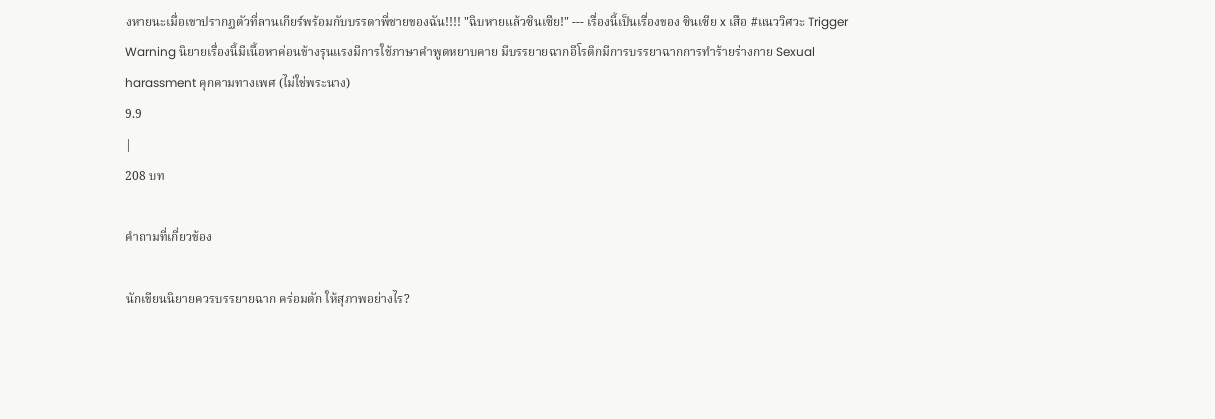งหายนะเมื่อเขาปรากฏตัวที่ลานเกียร์พร้อมกับบรรดาพี่ชายของฉัน!!!! "ฉิบหายแล้วซินเซีย!" --- เรื่องนี้เป็นเรื่องของ ซินเซีย x เสือ #แนววิศวะ Trigger Warning นิยายเรื่องนี้มีเนื้อหาค่อนข้างรุนแรงมีการใช้ภาษาคำพูดหยาบคาย มีบรรยายฉากอีโรติกมีการบรรยาฉากการทำร้ายร่างกาย Sexual harassment คุกคามทางเพศ (ไม่ใช่พระนาง)
9.9
|
208 บท

คำถามที่เกี่ยวข้อง

นักเขียนนิยายควรบรรยายฉาก คร่อมตัก ให้สุภาพอย่างไร?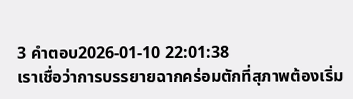3 คำตอบ2026-01-10 22:01:38
เราเชื่อว่าการบรรยายฉากคร่อมตักที่สุภาพต้องเริ่ม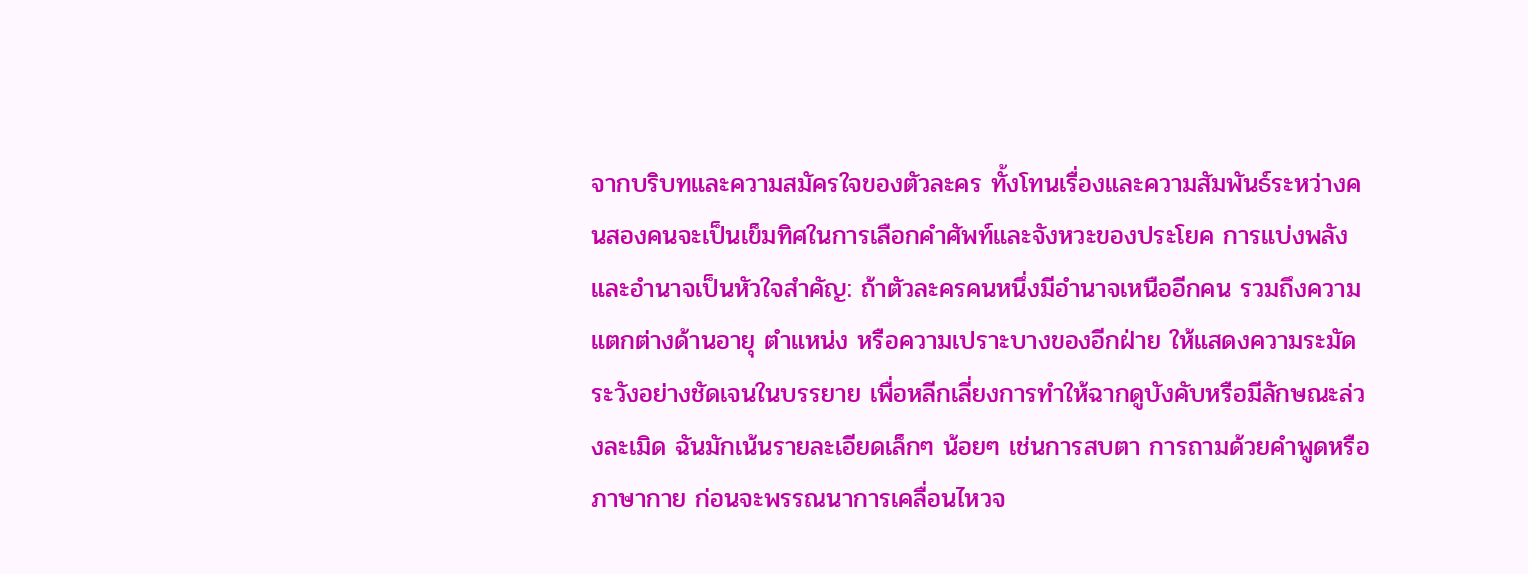จากบริบทและความสมัครใจของตัวละคร ทั้งโทนเรื่องและความสัมพันธ์ระหว่างคนสองคนจะเป็นเข็มทิศในการเลือกคำศัพท์และจังหวะของประโยค การแบ่งพลังและอำนาจเป็นหัวใจสำคัญ: ถ้าตัวละครคนหนึ่งมีอำนาจเหนืออีกคน รวมถึงความแตกต่างด้านอายุ ตำแหน่ง หรือความเปราะบางของอีกฝ่าย ให้แสดงความระมัดระวังอย่างชัดเจนในบรรยาย เพื่อหลีกเลี่ยงการทำให้ฉากดูบังคับหรือมีลักษณะล่วงละเมิด ฉันมักเน้นรายละเอียดเล็กๆ น้อยๆ เช่นการสบตา การถามด้วยคำพูดหรือภาษากาย ก่อนจะพรรณนาการเคลื่อนไหวจ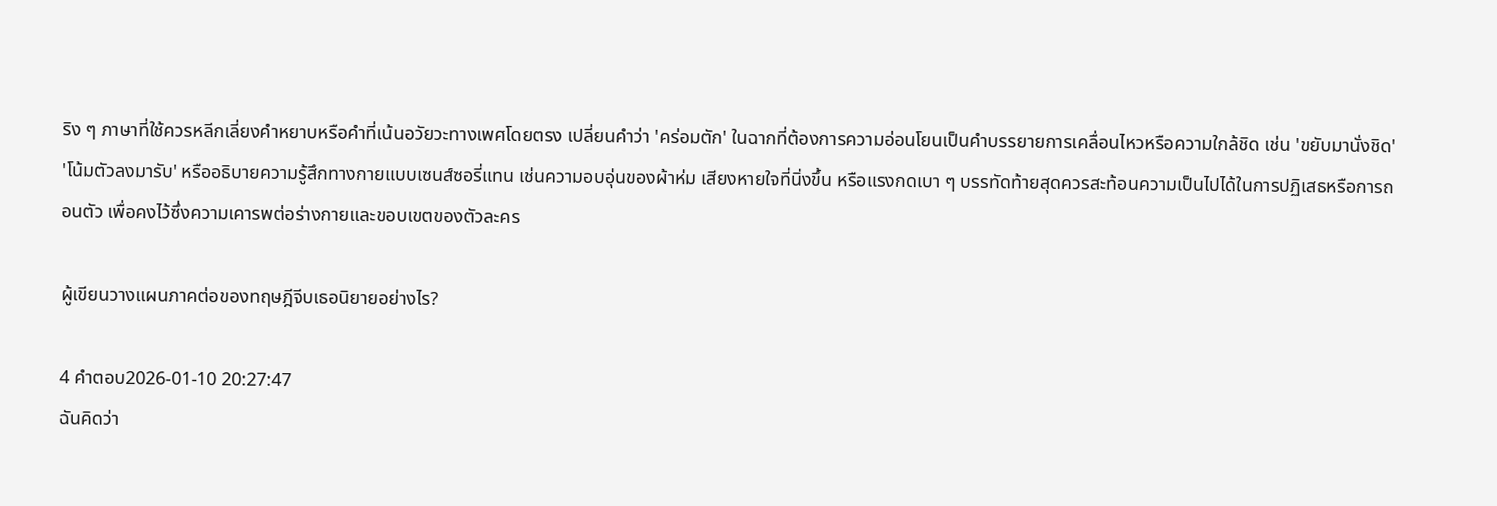ริง ๆ ภาษาที่ใช้ควรหลีกเลี่ยงคำหยาบหรือคำที่เน้นอวัยวะทางเพศโดยตรง เปลี่ยนคำว่า 'คร่อมตัก' ในฉากที่ต้องการความอ่อนโยนเป็นคำบรรยายการเคลื่อนไหวหรือความใกล้ชิด เช่น 'ขยับมานั่งชิด' 'โน้มตัวลงมารับ' หรืออธิบายความรู้สึกทางกายแบบเซนส์ซอรี่แทน เช่นความอบอุ่นของผ้าห่ม เสียงหายใจที่นิ่งขึ้น หรือแรงกดเบา ๆ บรรทัดท้ายสุดควรสะท้อนความเป็นไปได้ในการปฏิเสธหรือการถอนตัว เพื่อคงไว้ซึ่งความเคารพต่อร่างกายและขอบเขตของตัวละคร

ผู้เขียนวางแผนภาคต่อของทฤษฎีจีบเธอนิยายอย่างไร?

4 คำตอบ2026-01-10 20:27:47
ฉันคิดว่า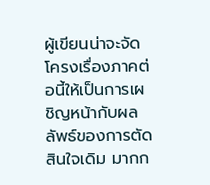ผู้เขียนน่าจะจัดโครงเรื่องภาคต่อนี้ให้เป็นการเผชิญหน้ากับผลลัพธ์ของการตัดสินใจเดิม มากก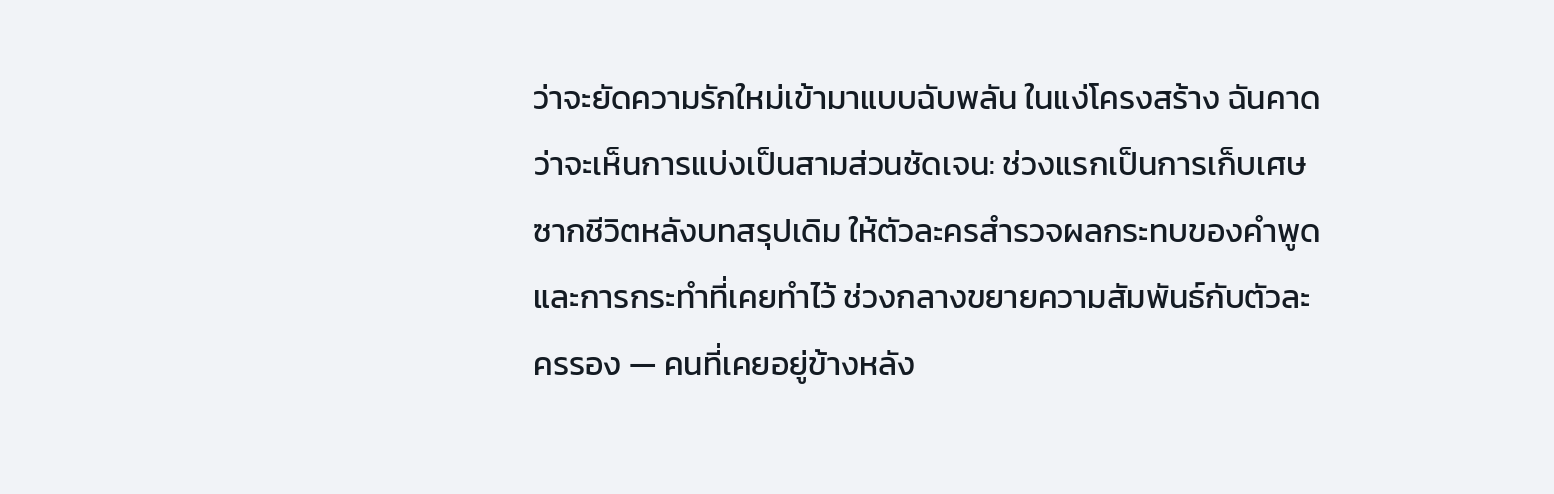ว่าจะยัดความรักใหม่เข้ามาแบบฉับพลัน ในแง่โครงสร้าง ฉันคาดว่าจะเห็นการแบ่งเป็นสามส่วนชัดเจน: ช่วงแรกเป็นการเก็บเศษซากชีวิตหลังบทสรุปเดิม ให้ตัวละครสำรวจผลกระทบของคำพูดและการกระทำที่เคยทำไว้ ช่วงกลางขยายความสัมพันธ์กับตัวละครรอง — คนที่เคยอยู่ข้างหลัง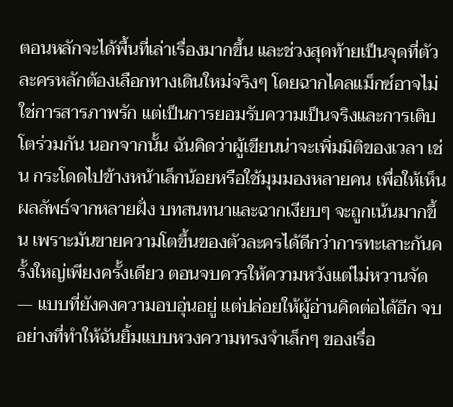ตอนหลักจะได้พื้นที่เล่าเรื่องมากขึ้น และช่วงสุดท้ายเป็นจุดที่ตัวละครหลักต้องเลือกทางเดินใหม่จริงๆ โดยฉากไคลแม็กซ์อาจไม่ใช่การสารภาพรัก แต่เป็นการยอมรับความเป็นจริงและการเติบโตร่วมกัน นอกจากนั้น ฉันคิดว่าผู้เขียนน่าจะเพิ่มมิติของเวลา เช่น กระโดดไปข้างหน้าเล็กน้อยหรือใช้มุมมองหลายคน เพื่อให้เห็นผลลัพธ์จากหลายฝั่ง บทสนทนาและฉากเงียบๆ จะถูกเน้นมากขึ้น เพราะมันขายความโตขึ้นของตัวละครได้ดีกว่าการทะเลาะกันครั้งใหญ่เพียงครั้งเดียว ตอนจบควรให้ความหวังแต่ไม่หวานจัด — แบบที่ยังคงความอบอุ่นอยู่ แต่ปล่อยให้ผู้อ่านคิดต่อได้อีก จบอย่างที่ทำให้ฉันยิ้มแบบหวงความทรงจำเล็กๆ ของเรื่อ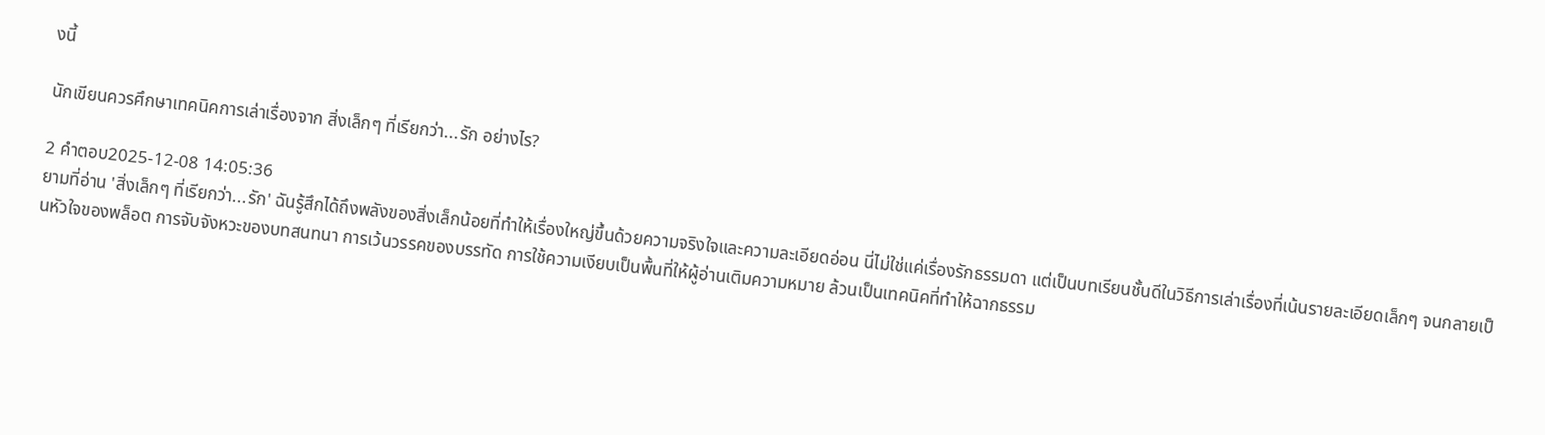งนี้

นักเขียนควรศึกษาเทคนิคการเล่าเรื่องจาก สิ่งเล็กๆ ที่เรียกว่า...รัก อย่างไร?

2 คำตอบ2025-12-08 14:05:36
ยามที่อ่าน 'สิ่งเล็กๆ ที่เรียกว่า...รัก' ฉันรู้สึกได้ถึงพลังของสิ่งเล็กน้อยที่ทำให้เรื่องใหญ่ขึ้นด้วยความจริงใจและความละเอียดอ่อน นี่ไม่ใช่แค่เรื่องรักธรรมดา แต่เป็นบทเรียนชั้นดีในวิธีการเล่าเรื่องที่เน้นรายละเอียดเล็กๆ จนกลายเป็นหัวใจของพล็อต การจับจังหวะของบทสนทนา การเว้นวรรคของบรรทัด การใช้ความเงียบเป็นพื้นที่ให้ผู้อ่านเติมความหมาย ล้วนเป็นเทคนิคที่ทำให้ฉากธรรม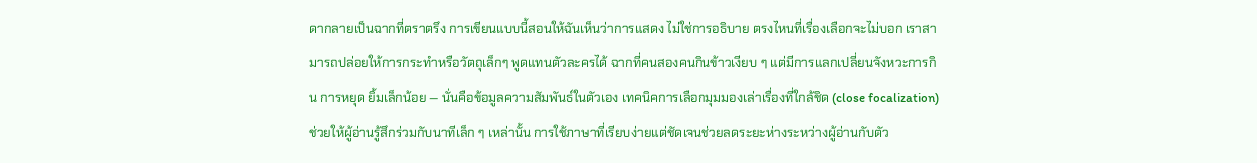ดากลายเป็นฉากที่ตราตรึง การเขียนแบบนี้สอนให้ฉันเห็นว่าการแสดง ไม่ใช่การอธิบาย ตรงไหนที่เรื่องเลือกจะไม่บอก เราสามารถปล่อยให้การกระทำหรือวัตถุเล็กๆ พูดแทนตัวละครได้ ฉากที่คนสองคนกินข้าวเงียบ ๆ แต่มีการแลกเปลี่ยนจังหวะการกิน การหยุด ยิ้มเล็กน้อย — นั่นคือข้อมูลความสัมพันธ์ในตัวเอง เทคนิคการเลือกมุมมองเล่าเรื่องที่ใกล้ชิด (close focalization) ช่วยให้ผู้อ่านรู้สึกร่วมกับนาทีเล็ก ๆ เหล่านั้น การใช้ภาษาที่เรียบง่ายแต่ชัดเจนช่วยลดระยะห่างระหว่างผู้อ่านกับตัว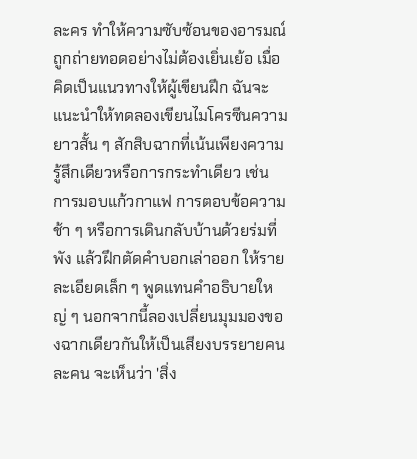ละคร ทำให้ความซับซ้อนของอารมณ์ถูกถ่ายทอดอย่างไม่ต้องเยิ่นเย้อ เมื่อคิดเป็นแนวทางให้ผู้เขียนฝึก ฉันจะแนะนำให้ทดลองเขียนไมโครซีนความยาวสั้น ๆ สักสิบฉากที่เน้นเพียงความรู้สึกเดียวหรือการกระทำเดียว เช่น การมอบแก้วกาแฟ การตอบข้อความช้า ๆ หรือการเดินกลับบ้านด้วยร่มที่พัง แล้วฝึกตัดคำบอกเล่าออก ให้รายละเอียดเล็ก ๆ พูดแทนคำอธิบายใหญ่ ๆ นอกจากนี้ลองเปลี่ยนมุมมองของฉากเดียวกันให้เป็นเสียงบรรยายคนละคน จะเห็นว่า 'สิ่ง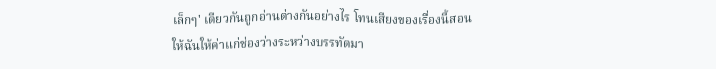เล็กๆ' เดียวกันถูกอ่านต่างกันอย่างไร โทนเสียงของเรื่องนี้สอนให้ฉันให้ค่าแก่ช่องว่างระหว่างบรรทัดมา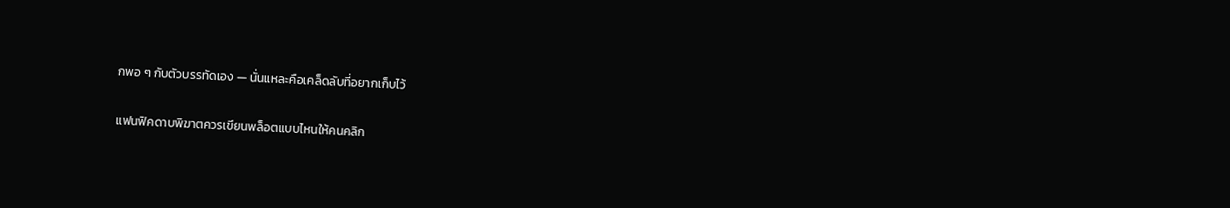กพอ ๆ กับตัวบรรทัดเอง — นั่นแหละคือเคล็ดลับที่อยากเก็บไว้

แฟนฟิคดาบพิฆาตควรเขียนพล็อตแบบไหนให้คนคลิก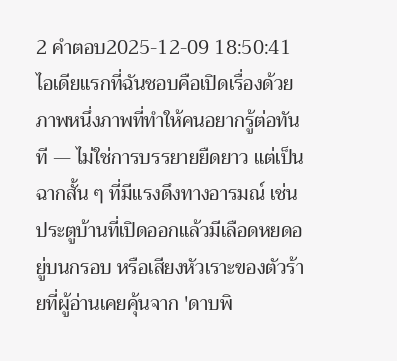2 คำตอบ2025-12-09 18:50:41
ไอเดียแรกที่ฉันชอบคือเปิดเรื่องด้วยภาพหนึ่งภาพที่ทำให้คนอยากรู้ต่อทันที — ไม่ใช่การบรรยายยืดยาว แต่เป็นฉากสั้น ๆ ที่มีแรงดึงทางอารมณ์ เช่น ประตูบ้านที่เปิดออกแล้วมีเลือดหยดอยู่บนกรอบ หรือเสียงหัวเราะของตัวร้ายที่ผู้อ่านเคยคุ้นจาก 'ดาบพิ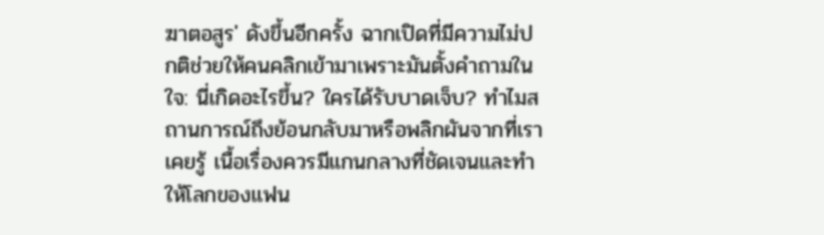ฆาตอสูร' ดังขึ้นอีกครั้ง ฉากเปิดที่มีความไม่ปกติช่วยให้คนคลิกเข้ามาเพราะมันตั้งคำถามในใจ: นี่เกิดอะไรขึ้น? ใครได้รับบาดเจ็บ? ทำไมสถานการณ์ถึงย้อนกลับมาหรือพลิกผันจากที่เราเคยรู้ เนื้อเรื่องควรมีแกนกลางที่ชัดเจนและทำให้โลกของแฟน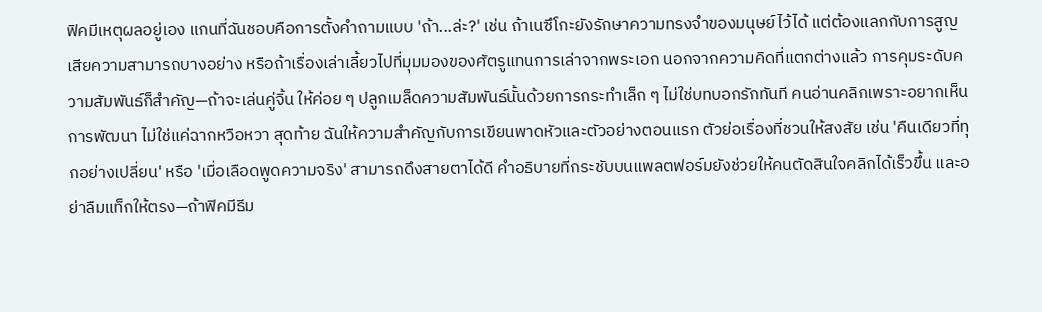ฟิคมีเหตุผลอยู่เอง แกนที่ฉันชอบคือการตั้งคำถามแบบ 'ถ้า...ล่ะ?' เช่น ถ้าเนซึโกะยังรักษาความทรงจำของมนุษย์ไว้ได้ แต่ต้องแลกกับการสูญเสียความสามารถบางอย่าง หรือถ้าเรื่องเล่าเลี้ยวไปที่มุมมองของศัตรูแทนการเล่าจากพระเอก นอกจากความคิดที่แตกต่างแล้ว การคุมระดับความสัมพันธ์ก็สำคัญ—ถ้าจะเล่นคู่จิ้น ให้ค่อย ๆ ปลูกเมล็ดความสัมพันธ์นั้นด้วยการกระทำเล็ก ๆ ไม่ใช่บทบอกรักทันที คนอ่านคลิกเพราะอยากเห็นการพัฒนา ไม่ใช่แค่ฉากหวือหวา สุดท้าย ฉันให้ความสำคัญกับการเขียนพาดหัวและตัวอย่างตอนแรก ตัวย่อเรื่องที่ชวนให้สงสัย เช่น 'คืนเดียวที่ทุกอย่างเปลี่ยน' หรือ 'เมื่อเลือดพูดความจริง' สามารถดึงสายตาได้ดี คำอธิบายที่กระชับบนแพลตฟอร์มยังช่วยให้คนตัดสินใจคลิกได้เร็วขึ้น และอย่าลืมแท็กให้ตรง—ถ้าฟิคมีธีม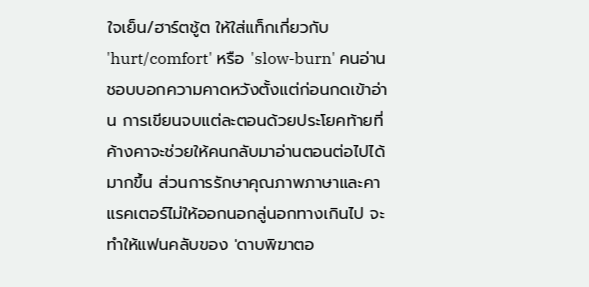ใจเย็น/ฮาร์ตชู้ต ให้ใส่แท็กเกี่ยวกับ 'hurt/comfort' หรือ 'slow-burn' คนอ่านชอบบอกความคาดหวังตั้งแต่ก่อนกดเข้าอ่าน การเขียนจบแต่ละตอนด้วยประโยคท้ายที่ค้างคาจะช่วยให้คนกลับมาอ่านตอนต่อไปได้มากขึ้น ส่วนการรักษาคุณภาพภาษาและคาแรคเตอร์ไม่ให้ออกนอกลู่นอกทางเกินไป จะทำให้แฟนคลับของ 'ดาบพิฆาตอ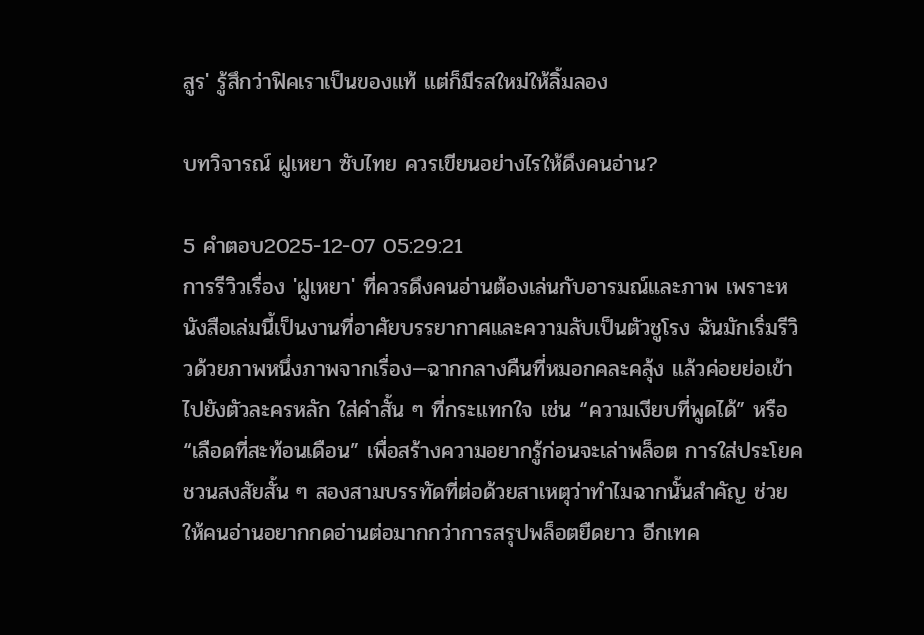สูร' รู้สึกว่าฟิคเราเป็นของแท้ แต่ก็มีรสใหม่ให้ลิ้มลอง

บทวิจารณ์ ฝูเหยา ซับไทย ควรเขียนอย่างไรให้ดึงคนอ่าน?

5 คำตอบ2025-12-07 05:29:21
การรีวิวเรื่อง 'ฝูเหยา' ที่ควรดึงคนอ่านต้องเล่นกับอารมณ์และภาพ เพราะหนังสือเล่มนี้เป็นงานที่อาศัยบรรยากาศและความลับเป็นตัวชูโรง ฉันมักเริ่มรีวิวด้วยภาพหนึ่งภาพจากเรื่อง—ฉากกลางคืนที่หมอกคละคลุ้ง แล้วค่อยย่อเข้าไปยังตัวละครหลัก ใส่คำสั้น ๆ ที่กระแทกใจ เช่น “ความเงียบที่พูดได้” หรือ “เลือดที่สะท้อนเดือน” เพื่อสร้างความอยากรู้ก่อนจะเล่าพล็อต การใส่ประโยคชวนสงสัยสั้น ๆ สองสามบรรทัดที่ต่อด้วยสาเหตุว่าทำไมฉากนั้นสำคัญ ช่วยให้คนอ่านอยากกดอ่านต่อมากกว่าการสรุปพล็อตยืดยาว อีกเทค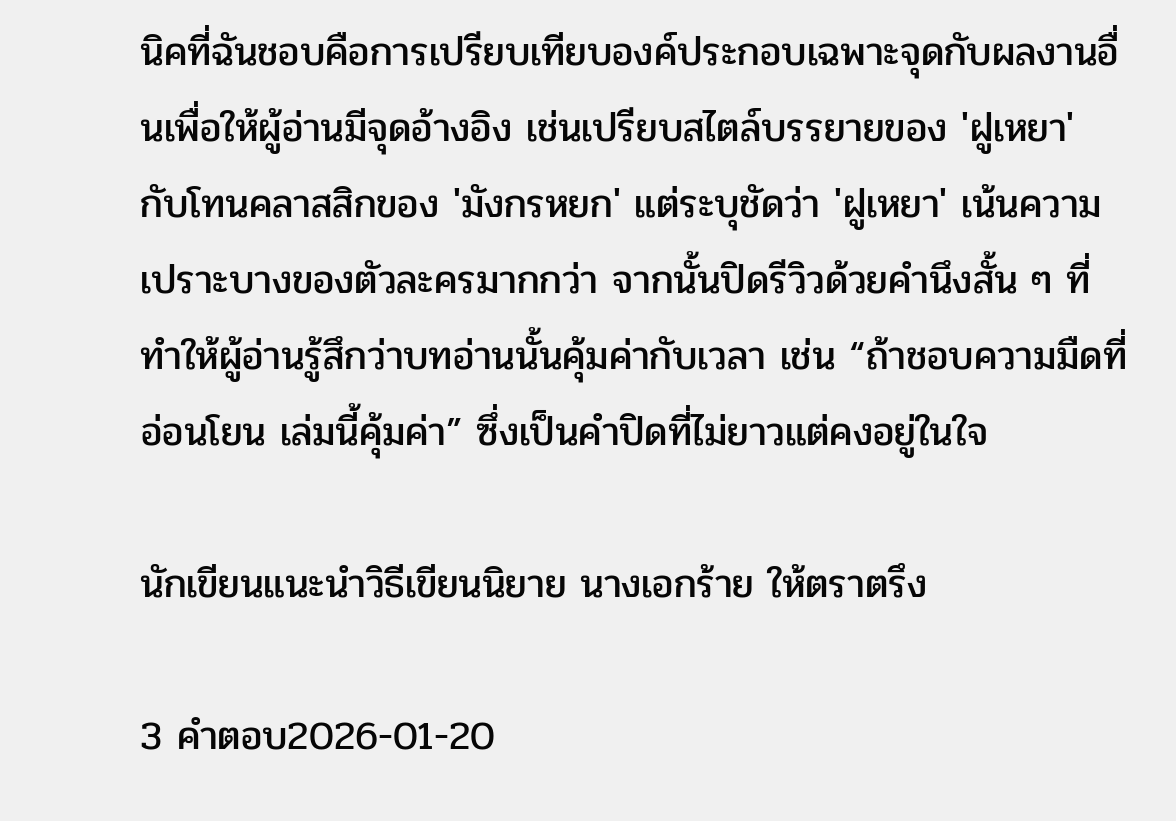นิคที่ฉันชอบคือการเปรียบเทียบองค์ประกอบเฉพาะจุดกับผลงานอื่นเพื่อให้ผู้อ่านมีจุดอ้างอิง เช่นเปรียบสไตล์บรรยายของ 'ฝูเหยา' กับโทนคลาสสิกของ 'มังกรหยก' แต่ระบุชัดว่า 'ฝูเหยา' เน้นความเปราะบางของตัวละครมากกว่า จากนั้นปิดรีวิวด้วยคำนึงสั้น ๆ ที่ทำให้ผู้อ่านรู้สึกว่าบทอ่านนั้นคุ้มค่ากับเวลา เช่น “ถ้าชอบความมืดที่อ่อนโยน เล่มนี้คุ้มค่า” ซึ่งเป็นคำปิดที่ไม่ยาวแต่คงอยู่ในใจ

นักเขียนแนะนำวิธีเขียนนิยาย นางเอกร้าย ให้ตราตรึง

3 คำตอบ2026-01-20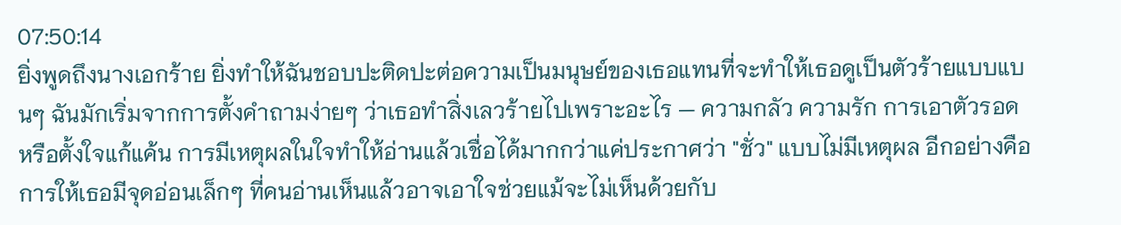07:50:14
ยิ่งพูดถึงนางเอกร้าย ยิ่งทำให้ฉันชอบปะติดปะต่อความเป็นมนุษย์ของเธอแทนที่จะทำให้เธอดูเป็นตัวร้ายแบบแบนๆ ฉันมักเริ่มจากการตั้งคำถามง่ายๆ ว่าเธอทำสิ่งเลวร้ายไปเพราะอะไร — ความกลัว ความรัก การเอาตัวรอด หรือตั้งใจแก้แค้น การมีเหตุผลในใจทำให้อ่านแล้วเชื่อได้มากกว่าแค่ประกาศว่า "ชั่ว" แบบไม่มีเหตุผล อีกอย่างคือการให้เธอมีจุดอ่อนเล็กๆ ที่คนอ่านเห็นแล้วอาจเอาใจช่วยแม้จะไม่เห็นด้วยกับ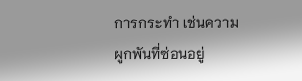การกระทำ เช่นความผูกพันที่ซ่อนอยู่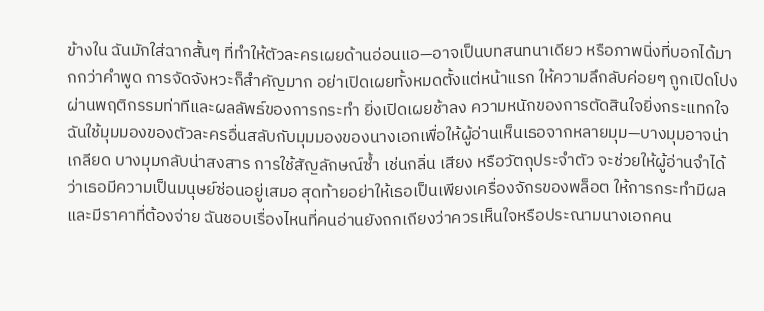ข้างใน ฉันมักใส่ฉากสั้นๆ ที่ทำให้ตัวละครเผยด้านอ่อนแอ—อาจเป็นบทสนทนาเดียว หรือภาพนิ่งที่บอกได้มากกว่าคำพูด การจัดจังหวะก็สำคัญมาก อย่าเปิดเผยทั้งหมดตั้งแต่หน้าแรก ให้ความลึกลับค่อยๆ ถูกเปิดโปงผ่านพฤติกรรมท่าทีและผลลัพธ์ของการกระทำ ยิ่งเปิดเผยช้าลง ความหนักของการตัดสินใจยิ่งกระแทกใจ ฉันใช้มุมมองของตัวละครอื่นสลับกับมุมมองของนางเอกเพื่อให้ผู้อ่านเห็นเธอจากหลายมุม—บางมุมอาจน่าเกลียด บางมุมกลับน่าสงสาร การใช้สัญลักษณ์ซ้ำ เช่นกลิ่น เสียง หรือวัตถุประจำตัว จะช่วยให้ผู้อ่านจำได้ว่าเธอมีความเป็นมนุษย์ซ่อนอยู่เสมอ สุดท้ายอย่าให้เธอเป็นเพียงเครื่องจักรของพล็อต ให้การกระทำมีผลและมีราคาที่ต้องจ่าย ฉันชอบเรื่องไหนที่คนอ่านยังถกเถียงว่าควรเห็นใจหรือประณามนางเอกคน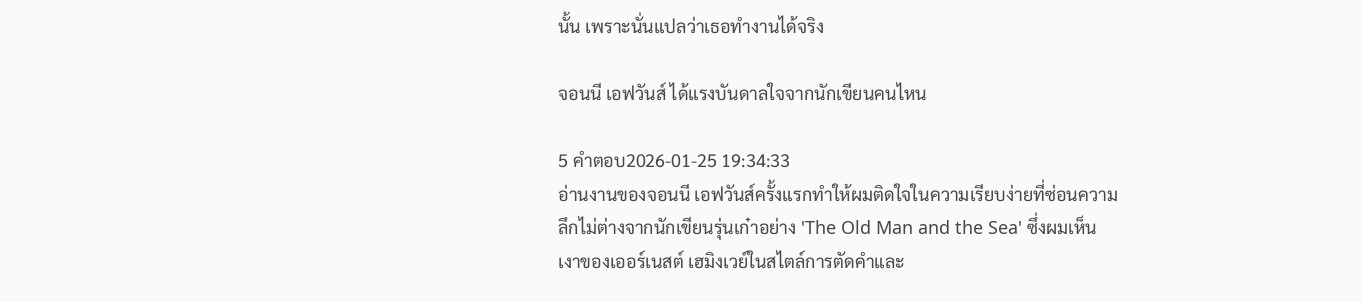นั้น เพราะนั่นแปลว่าเธอทำงานได้จริง

จอนนี เอฟวันส์ ได้แรงบันดาลใจจากนักเขียนคนไหน

5 คำตอบ2026-01-25 19:34:33
อ่านงานของจอนนี เอฟวันส์ครั้งแรกทำให้ผมติดใจในความเรียบง่ายที่ซ่อนความลึกไม่ต่างจากนักเขียนรุ่นเก๋าอย่าง 'The Old Man and the Sea' ซึ่งผมเห็นเงาของเออร์เนสต์ เฮมิงเวย์ในสไตล์การตัดคำและ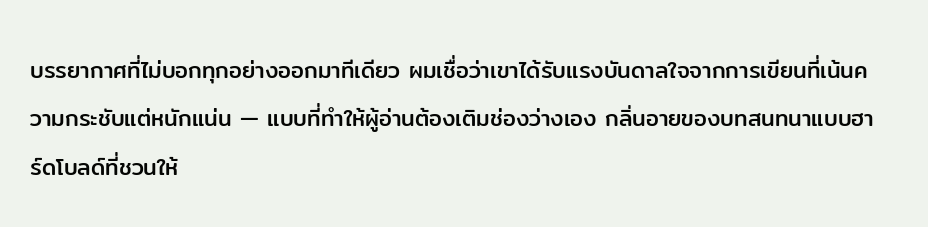บรรยากาศที่ไม่บอกทุกอย่างออกมาทีเดียว ผมเชื่อว่าเขาได้รับแรงบันดาลใจจากการเขียนที่เน้นความกระชับแต่หนักแน่น — แบบที่ทำให้ผู้อ่านต้องเติมช่องว่างเอง กลิ่นอายของบทสนทนาแบบฮาร์ดโบลด์ที่ชวนให้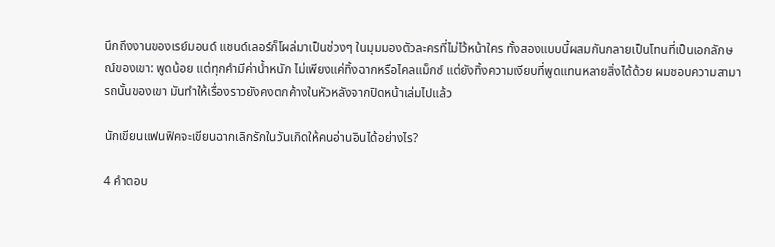นึกถึงงานของเรย์มอนด์ แชนด์เลอร์ก็โผล่มาเป็นช่วงๆ ในมุมมองตัวละครที่ไม่ไว้หน้าใคร ทั้งสองแบบนี้ผสมกันกลายเป็นโทนที่เป็นเอกลักษณ์ของเขา: พูดน้อย แต่ทุกคำมีค่าน้ำหนัก ไม่เพียงแค่ทิ้งฉากหรือไคลแม็กซ์ แต่ยังทิ้งความเงียบที่พูดแทนหลายสิ่งได้ด้วย ผมชอบความสามารถนั้นของเขา มันทำให้เรื่องราวยังคงตกค้างในหัวหลังจากปิดหน้าเล่มไปแล้ว

นักเขียนแฟนฟิคจะเขียนฉากเลิกรักในวันเกิดให้คนอ่านอินได้อย่างไร?

4 คำตอบ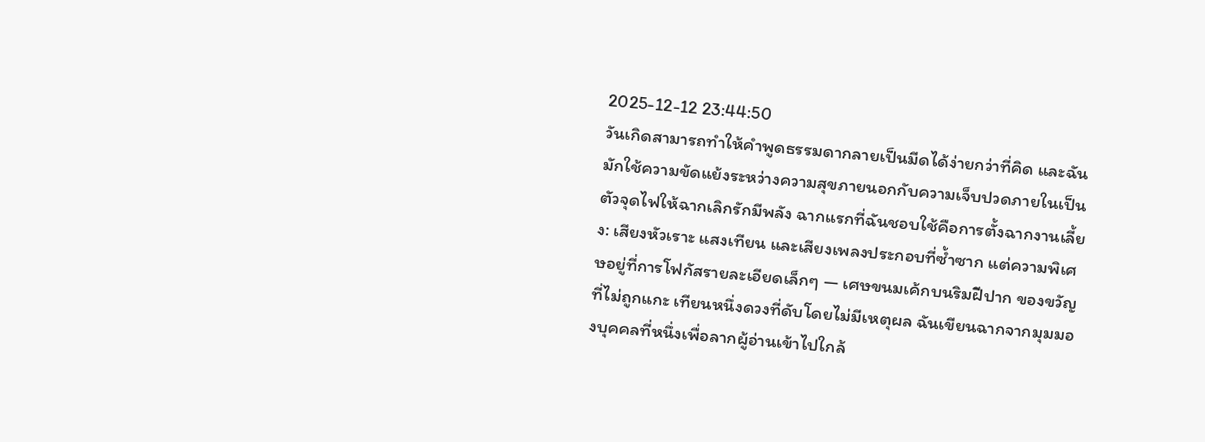2025-12-12 23:44:50
วันเกิดสามารถทำให้คำพูดธรรมดากลายเป็นมีดได้ง่ายกว่าที่คิด และฉันมักใช้ความขัดแย้งระหว่างความสุขภายนอกกับความเจ็บปวดภายในเป็นตัวจุดไฟให้ฉากเลิกรักมีพลัง ฉากแรกที่ฉันชอบใช้คือการตั้งฉากงานเลี้ยง: เสียงหัวเราะ แสงเทียน และเสียงเพลงประกอบที่ซ้ำซาก แต่ความพิเศษอยู่ที่การโฟกัสรายละเอียดเล็กๆ — เศษขนมเค้กบนริมฝีปาก ของขวัญที่ไม่ถูกแกะ เทียนหนึ่งดวงที่ดับโดยไม่มีเหตุผล ฉันเขียนฉากจากมุมมองบุคคลที่หนึ่งเพื่อลากผู้อ่านเข้าไปใกล้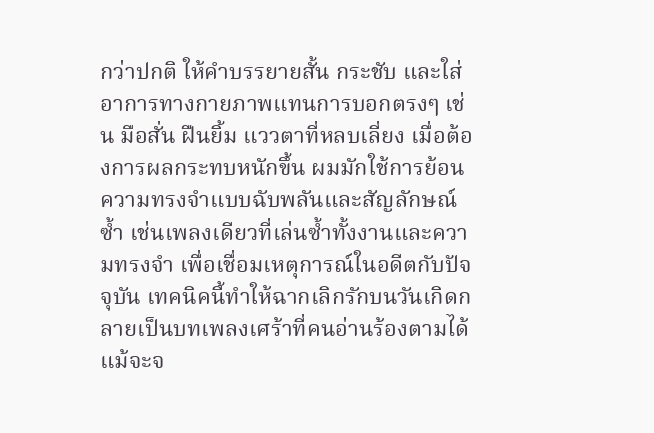กว่าปกติ ให้คำบรรยายสั้น กระชับ และใส่อาการทางกายภาพแทนการบอกตรงๆ เช่น มือสั่น ฝืนยิ้ม แววตาที่หลบเลี่ยง เมื่อต้องการผลกระทบหนักขึ้น ผมมักใช้การย้อนความทรงจำแบบฉับพลันและสัญลักษณ์ซ้ำ เช่นเพลงเดียวที่เล่นซ้ำทั้งงานและความทรงจำ เพื่อเชื่อมเหตุการณ์ในอดีตกับปัจจุบัน เทคนิคนี้ทำให้ฉากเลิกรักบนวันเกิดกลายเป็นบทเพลงเศร้าที่คนอ่านร้องตามได้แม้จะจ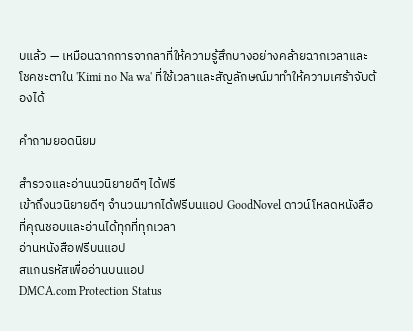บแล้ว — เหมือนฉากการจากลาที่ให้ความรู้สึกบางอย่างคล้ายฉากเวลาและโชคชะตาใน 'Kimi no Na wa' ที่ใช้เวลาและสัญลักษณ์มาทำให้ความเศร้าจับต้องได้

คำถามยอดนิยม

สำรวจและอ่านนวนิยายดีๆ ได้ฟรี
เข้าถึงนวนิยายดีๆ จำนวนมากได้ฟรีบนแอป GoodNovel ดาวน์โหลดหนังสือที่คุณชอบและอ่านได้ทุกที่ทุกเวลา
อ่านหนังสือฟรีบนแอป
สแกนรหัสเพื่ออ่านบนแอป
DMCA.com Protection Status